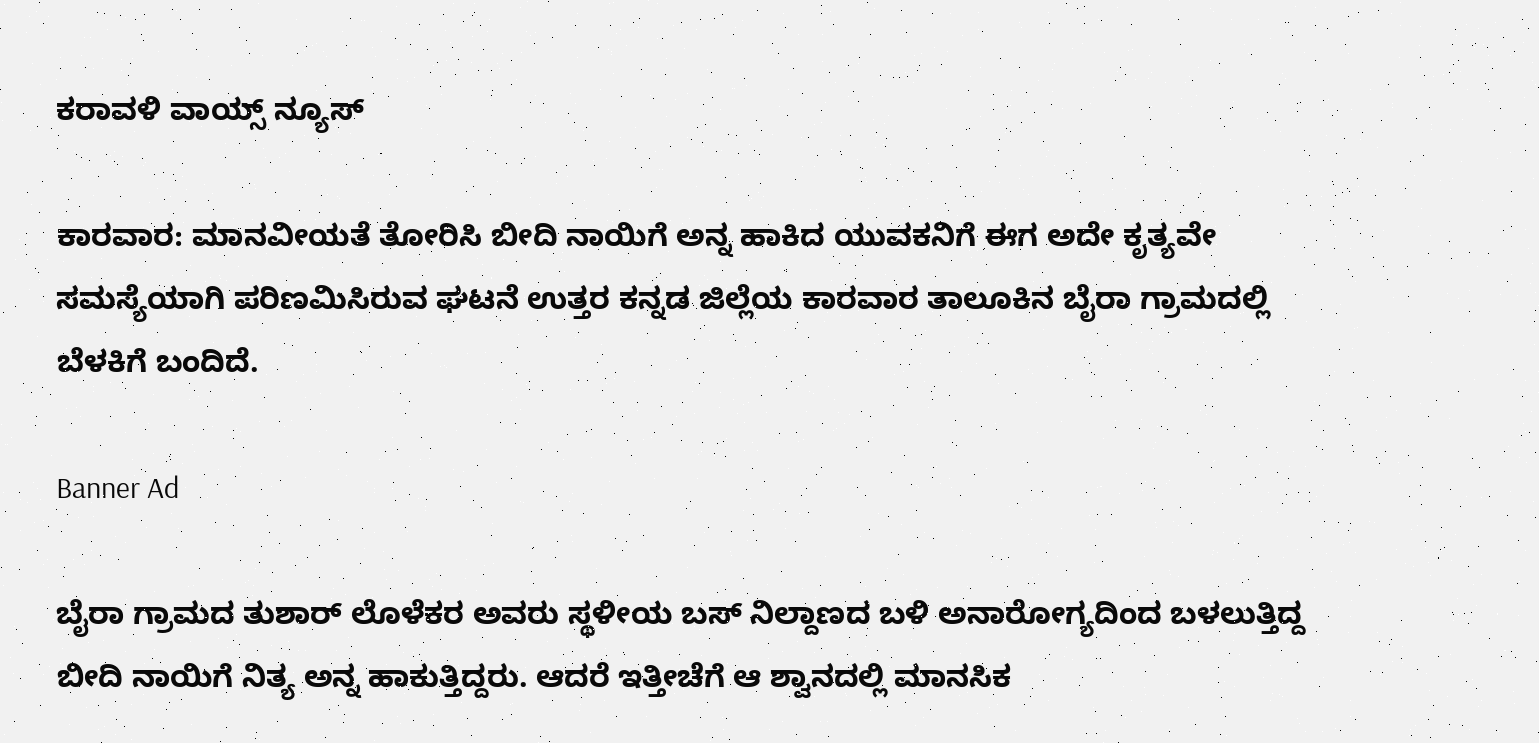ಕರಾವಳಿ ವಾಯ್ಸ್ ನ್ಯೂಸ್

ಕಾರವಾರ: ಮಾನವೀಯತೆ ತೋರಿಸಿ ಬೀದಿ ನಾಯಿಗೆ ಅನ್ನ ಹಾಕಿದ ಯುವಕನಿಗೆ ಈಗ ಅದೇ ಕೃತ್ಯವೇ ಸಮಸ್ಯೆಯಾಗಿ ಪರಿಣಮಿಸಿರುವ ಘಟನೆ ಉತ್ತರ ಕನ್ನಡ ಜಿಲ್ಲೆಯ ಕಾರವಾರ ತಾಲೂಕಿನ ಬೈರಾ ಗ್ರಾಮದಲ್ಲಿ ಬೆಳಕಿಗೆ ಬಂದಿದೆ.

Banner Ad

ಬೈರಾ ಗ್ರಾಮದ ತುಶಾರ್ ಲೊಳೆಕರ ಅವರು ಸ್ಥಳೀಯ ಬಸ್ ನಿಲ್ದಾಣದ ಬಳಿ ಅನಾರೋಗ್ಯದಿಂದ ಬಳಲುತ್ತಿದ್ದ ಬೀದಿ ನಾಯಿಗೆ ನಿತ್ಯ ಅನ್ನ ಹಾಕುತ್ತಿದ್ದರು. ಆದರೆ ಇತ್ತೀಚೆಗೆ ಆ ಶ್ವಾನದಲ್ಲಿ ಮಾನಸಿಕ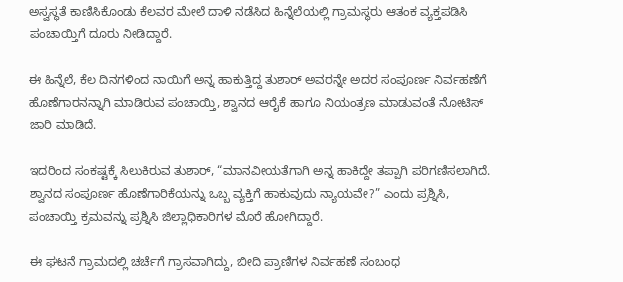ಅಸ್ವಸ್ಥತೆ ಕಾಣಿಸಿಕೊಂಡು ಕೆಲವರ ಮೇಲೆ ದಾಳಿ ನಡೆಸಿದ ಹಿನ್ನೆಲೆಯಲ್ಲಿ ಗ್ರಾಮಸ್ಥರು ಆತಂಕ ವ್ಯಕ್ತಪಡಿಸಿ ಪಂಚಾಯ್ತಿಗೆ ದೂರು ನೀಡಿದ್ದಾರೆ.

ಈ ಹಿನ್ನೆಲೆ, ಕೆಲ ದಿನಗಳಿಂದ ನಾಯಿಗೆ ಅನ್ನ ಹಾಕುತ್ತಿದ್ದ ತುಶಾರ್ ಅವರನ್ನೇ ಅದರ ಸಂಪೂರ್ಣ ನಿರ್ವಹಣೆಗೆ ಹೊಣೆಗಾರನನ್ನಾಗಿ ಮಾಡಿರುವ ಪಂಚಾಯ್ತಿ, ಶ್ವಾನದ ಆರೈಕೆ ಹಾಗೂ ನಿಯಂತ್ರಣ ಮಾಡುವಂತೆ ನೋಟಿಸ್ ಜಾರಿ ಮಾಡಿದೆ.

ಇದರಿಂದ ಸಂಕಷ್ಟಕ್ಕೆ ಸಿಲುಕಿರುವ ತುಶಾರ್, “ಮಾನವೀಯತೆಗಾಗಿ ಅನ್ನ ಹಾಕಿದ್ದೇ ತಪ್ಪಾಗಿ ಪರಿಗಣಿಸಲಾಗಿದೆ. ಶ್ವಾನದ ಸಂಪೂರ್ಣ ಹೊಣೆಗಾರಿಕೆಯನ್ನು ಒಬ್ಬ ವ್ಯಕ್ತಿಗೆ ಹಾಕುವುದು ನ್ಯಾಯವೇ?” ಎಂದು ಪ್ರಶ್ನಿಸಿ, ಪಂಚಾಯ್ತಿ ಕ್ರಮವನ್ನು ಪ್ರಶ್ನಿಸಿ ಜಿಲ್ಲಾಧಿಕಾರಿಗಳ ಮೊರೆ ಹೋಗಿದ್ದಾರೆ.

ಈ ಘಟನೆ ಗ್ರಾಮದಲ್ಲಿ ಚರ್ಚೆಗೆ ಗ್ರಾಸವಾಗಿದ್ದು, ಬೀದಿ ಪ್ರಾಣಿಗಳ ನಿರ್ವಹಣೆ ಸಂಬಂಧ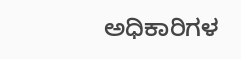ಅಧಿಕಾರಿಗಳ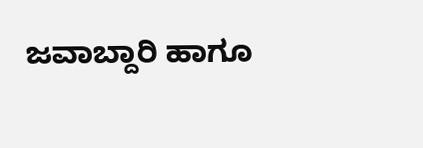ಜವಾಬ್ದಾರಿ ಹಾಗೂ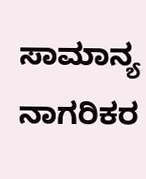ಸಾಮಾನ್ಯ ನಾಗರಿಕರ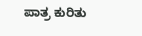ಪಾತ್ರ ಕುರಿತು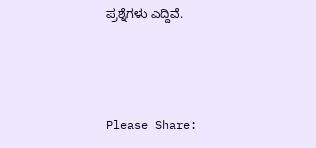ಪ್ರಶ್ನೆಗಳು ಎದ್ದಿವೆ.



Please Share: